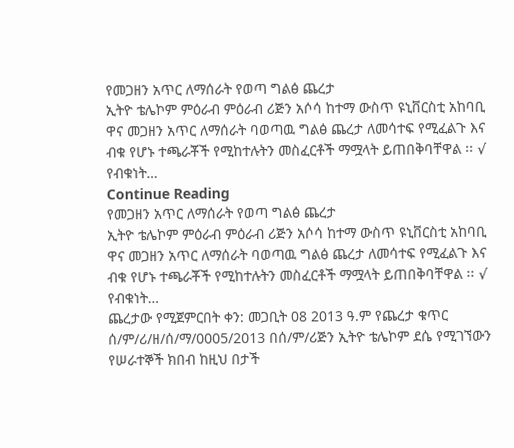የመጋዘን አጥር ለማሰራት የወጣ ግልፅ ጨረታ
ኢትዮ ቴሌኮም ምዕራብ ምዕራብ ሪጅን አሶሳ ከተማ ውስጥ ዩኒቨርስቲ አከባቢ ዋና መጋዘን አጥር ለማሰራት ባወጣዉ ግልፅ ጨረታ ለመሳተፍ የሚፈልጉ እና ብቁ የሆኑ ተጫራቾች የሚከተሉትን መስፈርቶች ማሟላት ይጠበቅባቸዋል ፡፡ √ የብቁነት…
Continue Reading
የመጋዘን አጥር ለማሰራት የወጣ ግልፅ ጨረታ
ኢትዮ ቴሌኮም ምዕራብ ምዕራብ ሪጅን አሶሳ ከተማ ውስጥ ዩኒቨርስቲ አከባቢ ዋና መጋዘን አጥር ለማሰራት ባወጣዉ ግልፅ ጨረታ ለመሳተፍ የሚፈልጉ እና ብቁ የሆኑ ተጫራቾች የሚከተሉትን መስፈርቶች ማሟላት ይጠበቅባቸዋል ፡፡ √ የብቁነት…
ጨረታው የሚጀምርበት ቀን: መጋቢት 08 2013 ዓ.ም የጨረታ ቁጥር ሰ/ም/ሪ/ዘ/ሰ/ማ/0005/2013 በሰ/ም/ሪጅን ኢትዮ ቴሌኮም ደሴ የሚገኘውን የሠራተኞች ክበብ ከዚህ በታች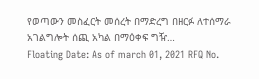የወጣውን መስፈርት መሰረት በማድረግ በዘርፉ ለተሰማራ አገልግሎት ሰጪ አካል በማዕቀፍ ግዥ…
Floating Date: As of march 01, 2021 RFQ No.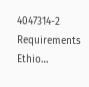4047314-2 Requirements Ethio…